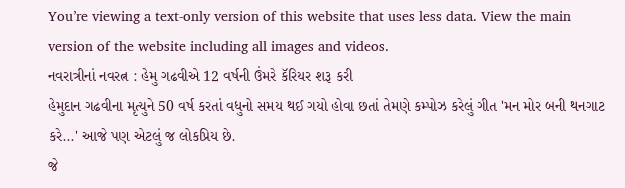You’re viewing a text-only version of this website that uses less data. View the main version of the website including all images and videos.
નવરાત્રીનાં નવરત્ન : હેમુ ગઢવીએ 12 વર્ષની ઉંમરે કૅરિયર શરૂ કરી
હેમુદાન ગઢવીના મૃત્યુને 50 વર્ષ કરતાં વધુનો સમય થઈ ગયો હોવા છતાં તેમણે કમ્પોઝ કરેલું ગીત 'મન મોર બની થનગાટ કરે...' આજે પણ એટલું જ લોકપ્રિય છે.
જે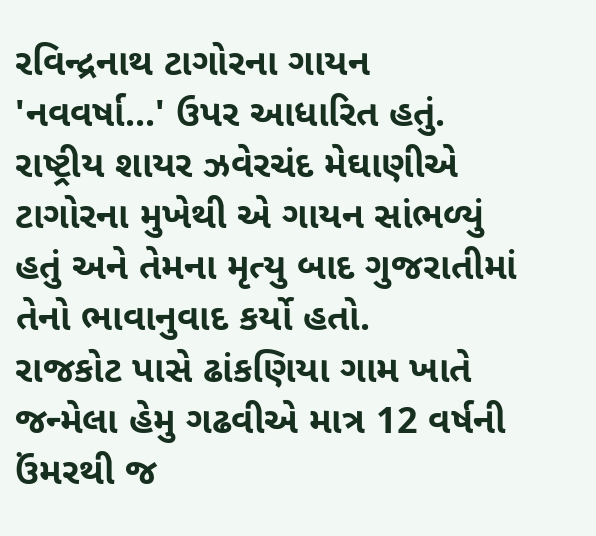રવિન્દ્રનાથ ટાગોરના ગાયન 'નવવર્ષા...' ઉપર આધારિત હતું. રાષ્ટ્રીય શાયર ઝવેરચંદ મેઘાણીએ ટાગોરના મુખેથી એ ગાયન સાંભળ્યું હતું અને તેમના મૃત્યુ બાદ ગુજરાતીમાં તેનો ભાવાનુવાદ કર્યો હતો.
રાજકોટ પાસે ઢાંકણિયા ગામ ખાતે જન્મેલા હેમુ ગઢવીએ માત્ર 12 વર્ષની ઉંમરથી જ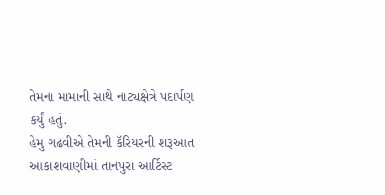તેમના મામાની સાથે નાટ્યક્ષેત્રે પદાર્પણ કર્યું હતું.
હેમુ ગઢવીએ તેમની કૅરિયરની શરૂઆત આકાશવાણીમાં તાનપુરા આર્ટિસ્ટ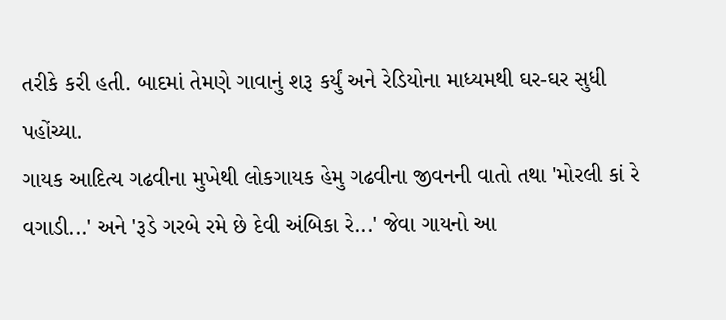તરીકે કરી હતી. બાદમાં તેમણે ગાવાનું શરૂ કર્યું અને રેડિયોના માધ્યમથી ઘર-ઘર સુધી પહોંચ્યા.
ગાયક આદિત્ય ગઢવીના મુખેથી લોકગાયક હેમુ ગઢવીના જીવનની વાતો તથા 'મોરલી કાં રે વગાડી...' અને 'રૂડે ગરબે રમે છે દેવી અંબિકા રે...' જેવા ગાયનો આ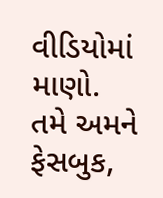વીડિયોમાં માણો.
તમે અમને ફેસબુક,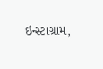ઇન્સ્ટાગ્રામ,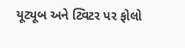યૂટ્યૂબ અને ટ્વિટર પર ફોલો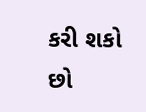કરી શકો છો